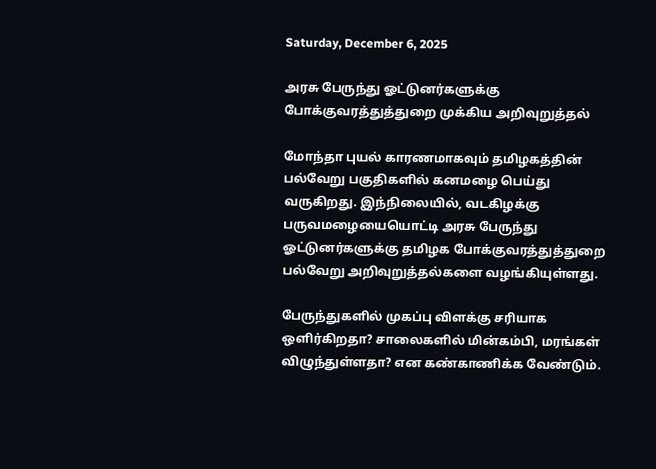Saturday, December 6, 2025

அரசு பேருந்து ஓட்டுனர்களுக்கு போக்குவரத்துத்துறை முக்கிய அறிவுறுத்தல்

மோந்தா புயல் காரணமாகவும் தமிழகத்தின் பல்வேறு பகுதிகளில் கனமழை பெய்து வருகிறது. இந்நிலையில், வடகிழக்கு பருவமழையையொட்டி அரசு பேருந்து ஓட்டுனர்களுக்கு தமிழக போக்குவரத்துத்துறை பல்வேறு அறிவுறுத்தல்களை வழங்கியுள்ளது.

பேருந்துகளில் முகப்பு விளக்கு சரியாக ஒளிர்கிறதா? சாலைகளில் மின்கம்பி, மரங்கள் விழுந்துள்ளதா? என கண்காணிக்க வேண்டும்.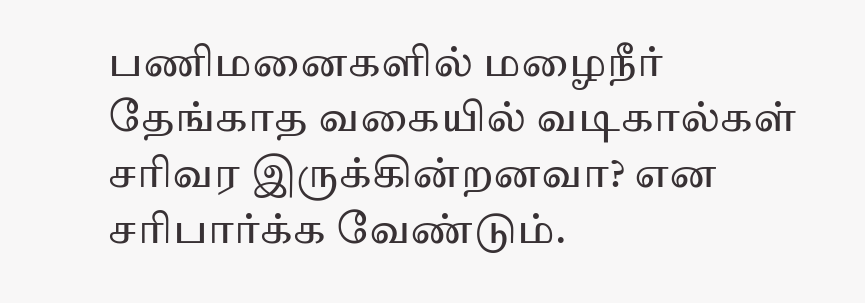பணிமனைகளில் மழைநீர் தேங்காத வகையில் வடிகால்கள் சரிவர இருக்கின்றனவா? என சரிபார்க்க வேண்டும்.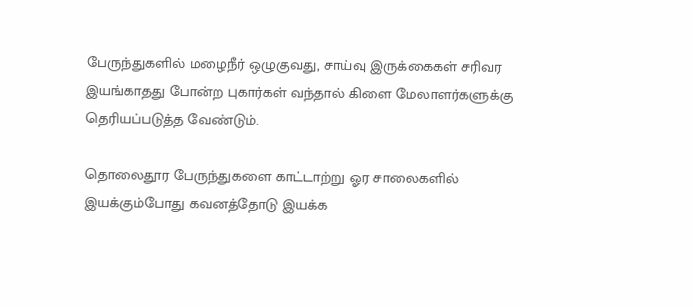பேருந்துகளில் மழைநீர் ஒழுகுவது, சாய்வு இருக்கைகள் சரிவர இயங்காதது போன்ற புகார்கள் வந்தால் கிளை மேலாளர்களுக்கு தெரியப்படுத்த வேண்டும்.

தொலைதூர பேருந்துகளை காட்டாற்று ஓர சாலைகளில் இயக்கும்போது கவனத்தோடு இயக்க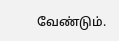வேண்டும்.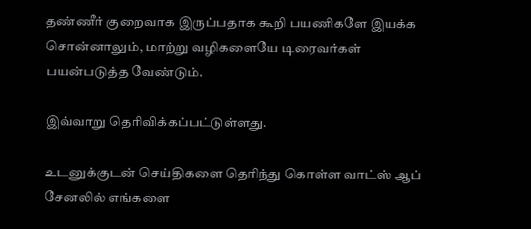தண்ணீர் குறைவாக இருப்பதாக கூறி பயணிகளே இயக்க சொன்னாலும், மாற்று வழிகளையே டிரைவர்கள் பயன்படுத்த வேண்டும்.

இவ்வாறு தெரிவிக்கப்பட்டுள்ளது.

உடனுக்குடன் செய்திகளை தெரிந்து கொள்ள வாட்ஸ் ஆப் சேனலில் எங்களை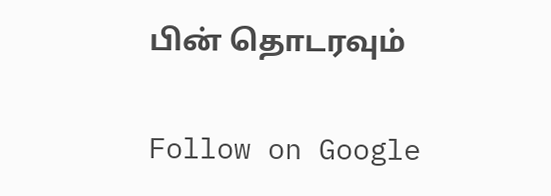பின் தொடரவும்

Follow on Google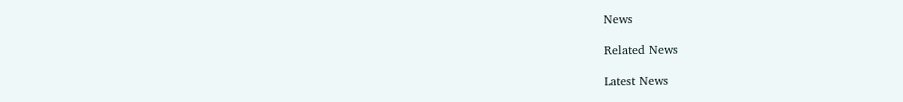News

Related News

Latest News